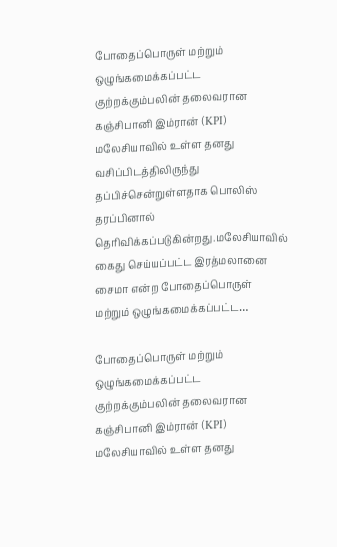போதைப்பொருள் மற்றும் ஒழுங்கமைக்கப்பட்ட குற்றக்கும்பலின் தலைவரான கஞ்சிபானி இம்ரான் (KPI) மலேசியாவில் உள்ள தனது வசிப்பிடத்திலிருந்து தப்பிச்சென்றுள்ளதாக பொலிஸ் தரப்பினால் தெரிவிக்கப்படுகின்றது.மலேசியாவில் கைது செய்யப்பட்ட இரத்மலானை சைமா என்ற போதைப்பொருள் மற்றும் ஒழுங்கமைக்கப்பட்ட…

போதைப்பொருள் மற்றும் ஒழுங்கமைக்கப்பட்ட குற்றக்கும்பலின் தலைவரான கஞ்சிபானி இம்ரான் (KPI) மலேசியாவில் உள்ள தனது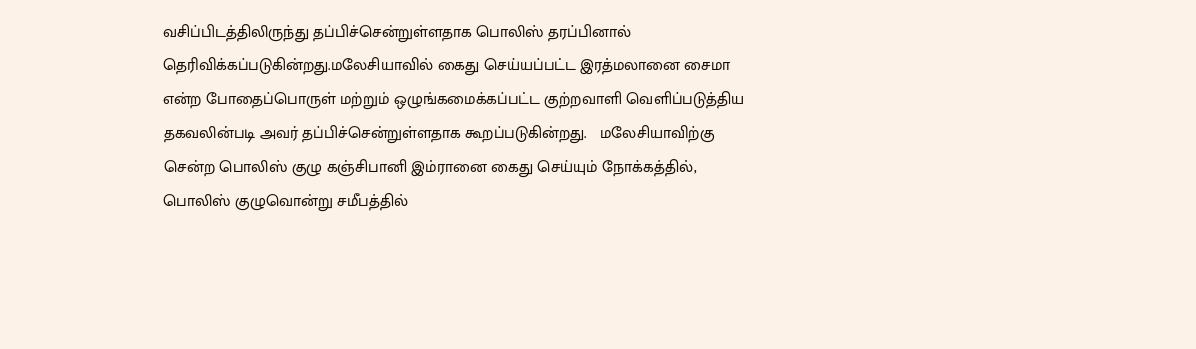வசிப்பிடத்திலிருந்து தப்பிச்சென்றுள்ளதாக பொலிஸ் தரப்பினால் தெரிவிக்கப்படுகின்றது.மலேசியாவில் கைது செய்யப்பட்ட இரத்மலானை சைமா என்ற போதைப்பொருள் மற்றும் ஒழுங்கமைக்கப்பட்ட குற்றவாளி வெளிப்படுத்திய தகவலின்படி அவர் தப்பிச்சென்றுள்ளதாக கூறப்படுகின்றது.   மலேசியாவிற்கு சென்ற பொலிஸ் குழு கஞ்சிபானி இம்ரானை கைது செய்யும் நோக்கத்தில், பொலிஸ் குழுவொன்று சமீபத்தில்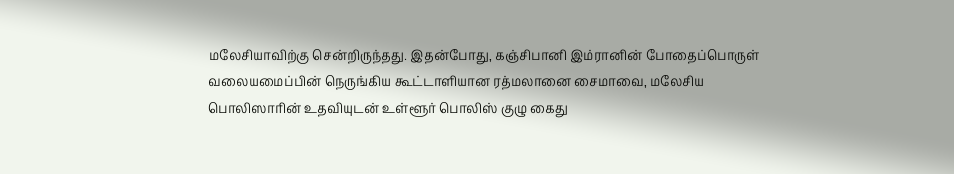மலேசியாவிற்கு சென்றிருந்தது. இதன்போது, கஞ்சிபானி இம்ரானின் போதைப்பொருள் வலையமைப்பின் நெருங்கிய கூட்டாளியான ரத்மலானை சைமாவை, மலேசிய பொலிஸாரின் உதவியுடன் உள்ளூர் பொலிஸ் குழு கைது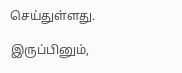செய்துள்ளது.

இருப்பினும்,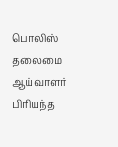பொலிஸ் தலைமை ஆய்வாளர் பிரியந்த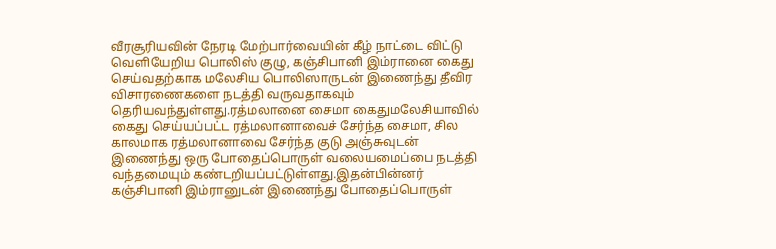வீரசூரியவின் நேரடி மேற்பார்வையின் கீழ் நாட்டை விட்டு வெளியேறிய பொலிஸ் குழு, கஞ்சிபானி இம்ரானை கைது செய்வதற்காக மலேசிய பொலிஸாருடன் இணைந்து தீவிர விசாரணைகளை நடத்தி வருவதாகவும் தெரியவந்துள்ளது.ரத்மலானை சைமா கைதுமலேசியாவில் கைது செய்யப்பட்ட ரத்மலானாவைச் சேர்ந்த சைமா, சில காலமாக ரத்மலானாவை சேர்ந்த குடு அஞ்சுவுடன் இணைந்து ஒரு போதைப்பொருள் வலையமைப்பை நடத்தி வந்தமையும் கண்டறியப்பட்டுள்ளது.இதன்பின்னர் கஞ்சிபானி இம்ரானுடன் இணைந்து போதைப்பொருள்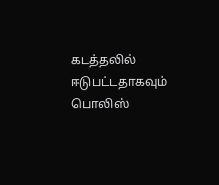கடத்தலில் ஈடுபட்டதாகவும் பொலிஸ்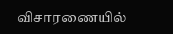விசாரணையில்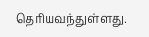தெரியவந்துள்ளது.